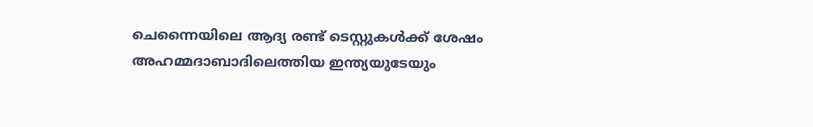ചെന്നൈയിലെ ആദ്യ രണ്ട് ടെസ്റ്റുകള്‍ക്ക് ശേഷം അഹമ്മദാബാദിലെത്തിയ ഇന്ത്യയുടേയും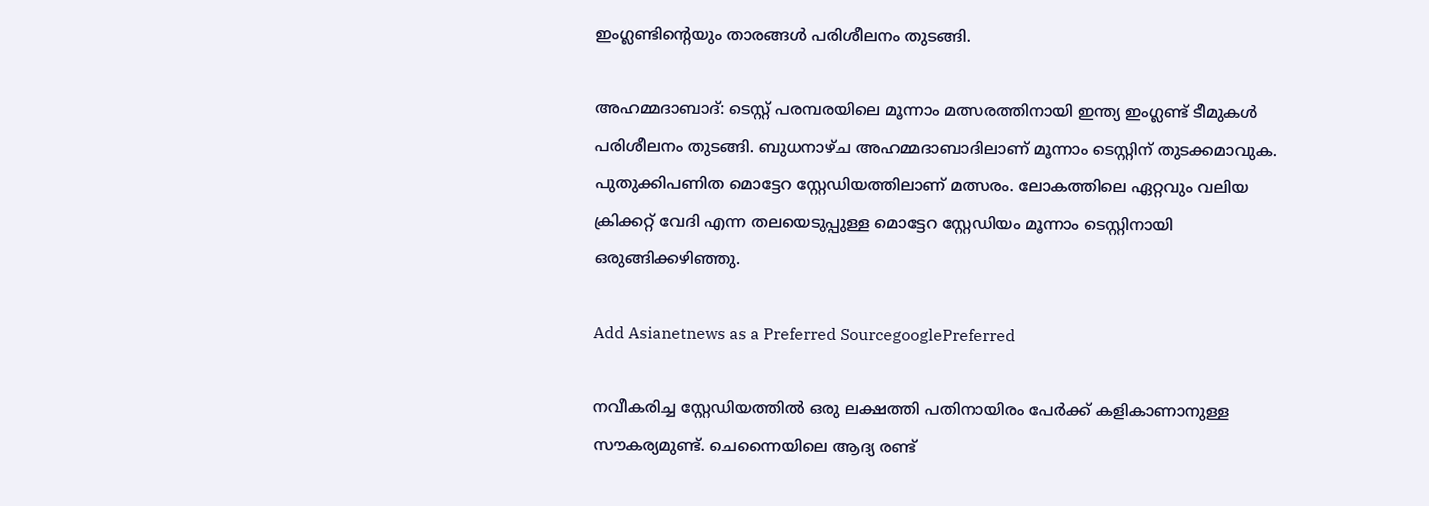ഇംഗ്ലണ്ടിന്റെയും താരങ്ങള്‍ പരിശീലനം തുടങ്ങി.

അഹമ്മദാബാദ്: ടെസ്റ്റ് പരമ്പരയിലെ മൂന്നാം മത്സരത്തിനായി ഇന്ത്യ ഇംഗ്ലണ്ട് ടീമുകള്‍ പരിശീലനം തുടങ്ങി. ബുധനാഴ്ച അഹമ്മദാബാദിലാണ് മൂന്നാം ടെസ്റ്റിന് തുടക്കമാവുക. പുതുക്കിപണിത മൊട്ടേറ സ്റ്റേഡിയത്തിലാണ് മത്സരം. ലോകത്തിലെ ഏറ്റവും വലിയ ക്രിക്കറ്റ് വേദി എന്ന തലയെടുപ്പുള്ള മൊട്ടേറ സ്റ്റേഡിയം മൂന്നാം ടെസ്റ്റിനായി ഒരുങ്ങിക്കഴിഞ്ഞു.

Add Asianetnews as a Preferred SourcegooglePreferred

നവീകരിച്ച സ്റ്റേഡിയത്തില്‍ ഒരു ലക്ഷത്തി പതിനായിരം പേര്‍ക്ക് കളികാണാനുള്ള സൗകര്യമുണ്ട്. ചെന്നൈയിലെ ആദ്യ രണ്ട്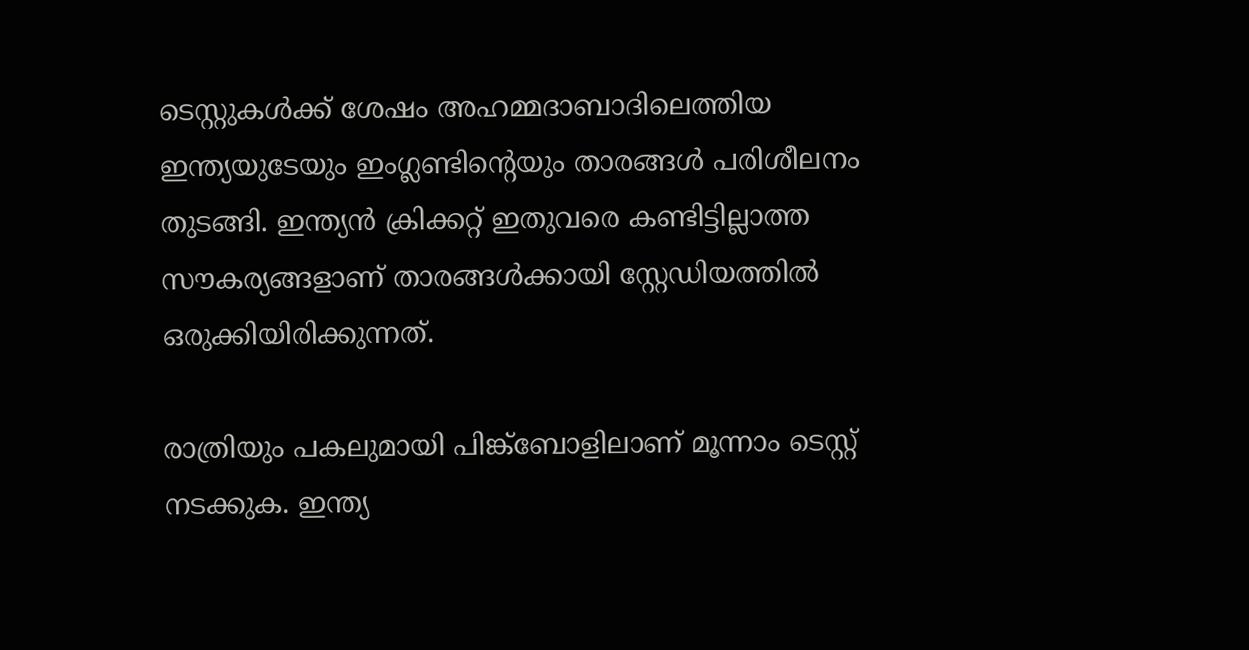ടെസ്റ്റുകള്‍ക്ക് ശേഷം അഹമ്മദാബാദിലെത്തിയ ഇന്ത്യയുടേയും ഇംഗ്ലണ്ടിന്റെയും താരങ്ങള്‍ പരിശീലനം തുടങ്ങി. ഇന്ത്യന്‍ ക്രിക്കറ്റ് ഇതുവരെ കണ്ടിട്ടില്ലാത്ത സൗകര്യങ്ങളാണ് താരങ്ങള്‍ക്കായി സ്റ്റേഡിയത്തില്‍ ഒരുക്കിയിരിക്കുന്നത്.

രാത്രിയും പകലുമായി പിങ്ക്‌ബോളിലാണ് മൂന്നാം ടെസ്റ്റ് നടക്കുക. ഇന്ത്യ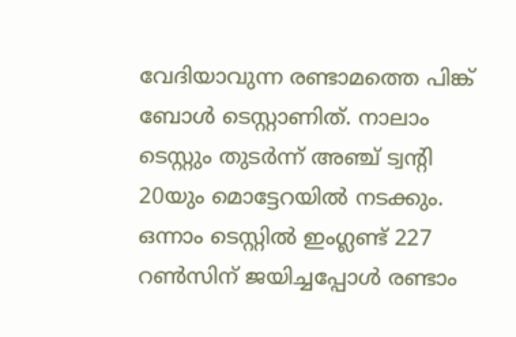വേദിയാവുന്ന രണ്ടാമത്തെ പിങ്ക് ബോള്‍ ടെസ്റ്റാണിത്. നാലാം ടെസ്റ്റും തുടര്‍ന്ന് അഞ്ച് ട്വന്റി 20യും മൊട്ടേറയില്‍ നടക്കും. ഒന്നാം ടെസ്റ്റില്‍ ഇംഗ്ലണ്ട് 227 റണ്‍സിന് ജയിച്ചപ്പോള്‍ രണ്ടാം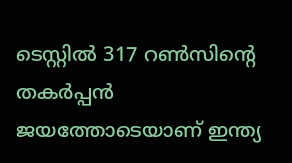ടെസ്റ്റില്‍ 317 റണ്‍സിന്റെ തകര്‍പ്പന്‍ ജയത്തോടെയാണ് ഇന്ത്യ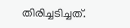തിരിച്ചടിച്ചത്.